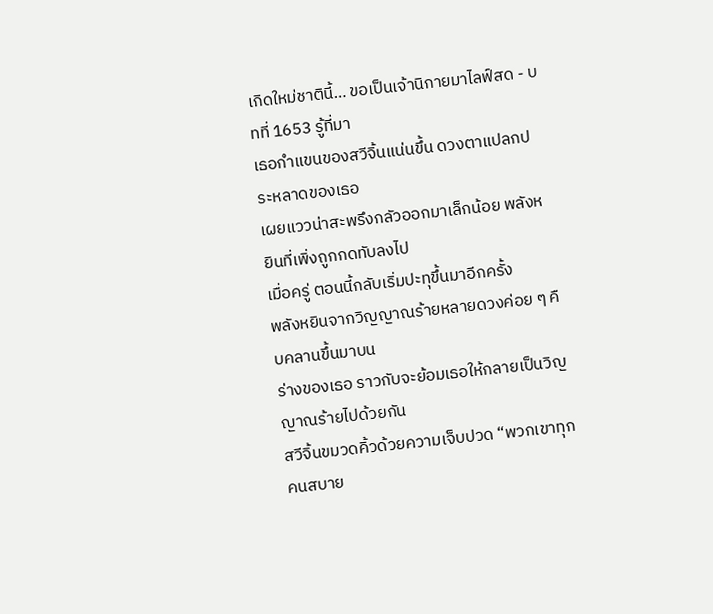เกิดใหม่ชาตินี้… ขอเป็นเจ้านิกายมาไลฟ์สด - บทที่ 1653 รู้ที่มา
เธอกำแขนของสวีจิ้นแน่นขึ้น ดวงตาแปลกประหลาดของเธอ
เผยแววน่าสะพรึงกลัวออกมาเล็กน้อย พลังหยินที่เพิ่งถูกกดทับลงไป
เมื่อครู่ ตอนนี้กลับเริ่มปะทุขึ้นมาอีกครั้ง
พลังหยินจากวิญญาณร้ายหลายดวงค่อย ๆ คืบคลานขึ้นมาบน
ร่างของเธอ ราวกับจะย้อมเธอให้กลายเป็นวิญญาณร้ายไปด้วยกัน
สวีจิ้นขมวดคิ้วด้วยความเจ็บปวด “พวกเขาทุกคนสบาย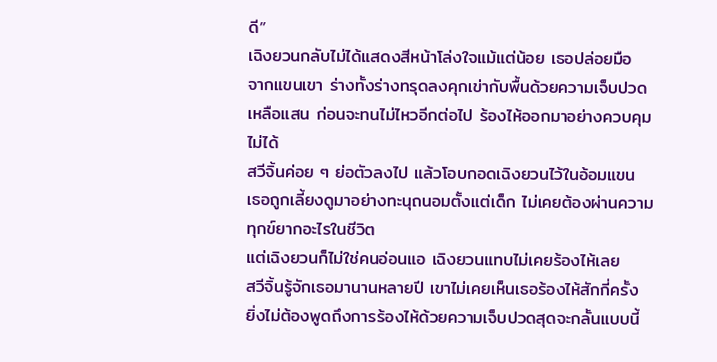ดี”
เฉิงยวนกลับไม่ได้แสดงสีหน้าโล่งใจแม้แต่น้อย เธอปล่อยมือ
จากแขนเขา ร่างทั้งร่างทรุดลงคุกเข่ากับพื้นด้วยความเจ็บปวด
เหลือแสน ก่อนจะทนไม่ไหวอีกต่อไป ร้องไห้ออกมาอย่างควบคุม
ไม่ได้
สวีจิ้นค่อย ๆ ย่อตัวลงไป แล้วโอบกอดเฉิงยวนไว้ในอ้อมแขน
เธอถูกเลี้ยงดูมาอย่างทะนุถนอมตั้งแต่เด็ก ไม่เคยต้องผ่านความ
ทุกข์ยากอะไรในชีวิต
แต่เฉิงยวนก็ไม่ใช่คนอ่อนแอ เฉิงยวนแทบไม่เคยร้องไห้เลย
สวีจิ้นรู้จักเธอมานานหลายปี เขาไม่เคยเห็นเธอร้องไห้สักกี่ครั้ง
ยิ่งไม่ต้องพูดถึงการร้องไห้ด้วยความเจ็บปวดสุดจะกลั้นแบบนี้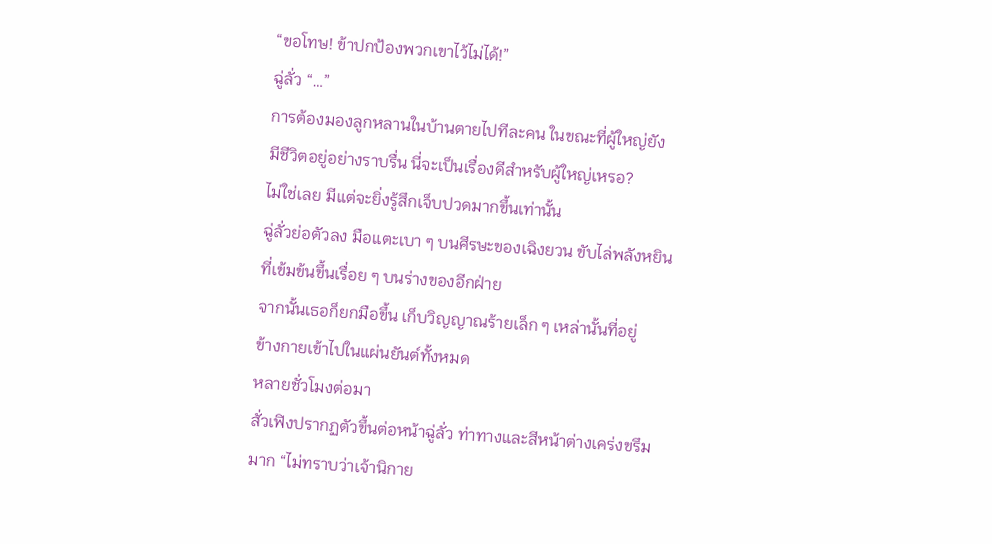“ขอโทษ! ข้าปกป้องพวกเขาไว้ไม่ได้!”
ฉู่ลั่ว “…”
การต้องมองลูกหลานในบ้านตายไปทีละคน ในขณะที่ผู้ใหญ่ยัง
มีชีวิตอยู่อย่างราบรื่น นี่จะเป็นเรื่องดีสำหรับผู้ใหญ่เหรอ?
ไม่ใช่เลย มีแต่จะยิ่งรู้สึกเจ็บปวดมากขึ้นเท่านั้น
ฉู่ลั่วย่อตัวลง มือแตะเบา ๆ บนศีรษะของเฉิงยวน ขับไล่พลังหยิน
ที่เข้มข้นขึ้นเรื่อย ๆ บนร่างของอีกฝ่าย
จากนั้นเธอก็ยกมือขึ้น เก็บวิญญาณร้ายเล็ก ๆ เหล่านั้นที่อยู่
ข้างกายเข้าไปในแผ่นยันต์ทั้งหมด
หลายชั่วโมงต่อมา
สั่วเฟิงปรากฏตัวขึ้นต่อหน้าฉู่ลั่ว ท่าทางและสีหน้าต่างเคร่งขรึม
มาก “ไม่ทราบว่าเจ้านิกาย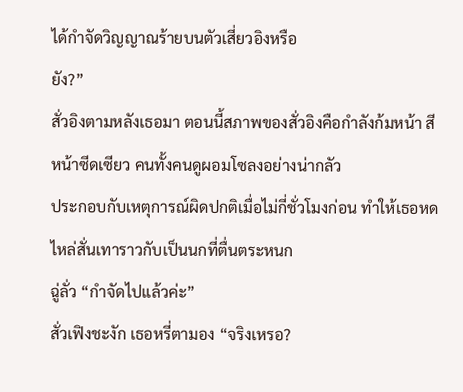ได้กำจัดวิญญาณร้ายบนตัวเสี่ยวอิงหรือ
ยัง?”
สั่วอิงตามหลังเธอมา ตอนนี้สภาพของสั่วอิงคือกำลังก้มหน้า สี
หน้าซีดเซียว คนทั้งคนดูผอมโซลงอย่างน่ากลัว
ประกอบกับเหตุการณ์ผิดปกติเมื่อไม่กี่ชั่วโมงก่อน ทำให้เธอหด
ไหล่สั่นเทาราวกับเป็นนกที่ตื่นตระหนก
ฉู่ลั่ว “กำจัดไปแล้วค่ะ”
สั่วเฟิงชะงัก เธอหรี่ตามอง “จริงเหรอ?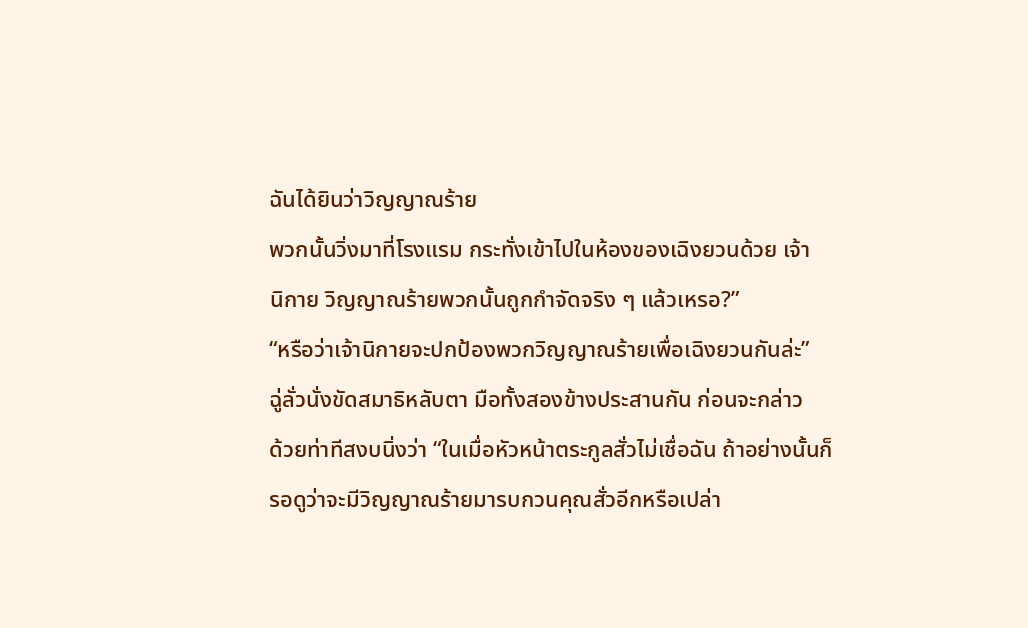ฉันได้ยินว่าวิญญาณร้าย
พวกนั้นวิ่งมาที่โรงแรม กระทั่งเข้าไปในห้องของเฉิงยวนด้วย เจ้า
นิกาย วิญญาณร้ายพวกนั้นถูกกำจัดจริง ๆ แล้วเหรอ?”
“หรือว่าเจ้านิกายจะปกป้องพวกวิญญาณร้ายเพื่อเฉิงยวนกันล่ะ”
ฉู่ลั่วนั่งขัดสมาธิหลับตา มือทั้งสองข้างประสานกัน ก่อนจะกล่าว
ด้วยท่าทีสงบนิ่งว่า “ในเมื่อหัวหน้าตระกูลสั่วไม่เชื่อฉัน ถ้าอย่างนั้นก็
รอดูว่าจะมีวิญญาณร้ายมารบกวนคุณสั่วอีกหรือเปล่า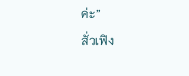ค่ะ”
สั่วเฟิง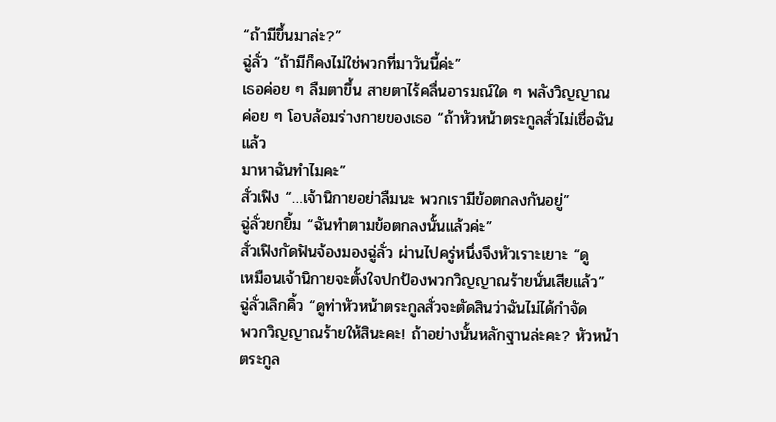“ถ้ามีขึ้นมาล่ะ?”
ฉู่ลั่ว “ถ้ามีก็คงไม่ใช่พวกที่มาวันนี้ค่ะ”
เธอค่อย ๆ ลืมตาขึ้น สายตาไร้คลื่นอารมณ์ใด ๆ พลังวิญญาณ
ค่อย ๆ โอบล้อมร่างกายของเธอ “ถ้าหัวหน้าตระกูลสั่วไม่เชื่อฉัน แล้ว
มาหาฉันทำไมคะ”
สั่วเฟิง “…เจ้านิกายอย่าลืมนะ พวกเรามีข้อตกลงกันอยู่”
ฉู่ลั่วยกยิ้ม “ฉันทำตามข้อตกลงนั้นแล้วค่ะ”
สั่วเฟิงกัดฟันจ้องมองฉู่ลั่ว ผ่านไปครู่หนึ่งจึงหัวเราะเยาะ “ดู
เหมือนเจ้านิกายจะตั้งใจปกป้องพวกวิญญาณร้ายนั่นเสียแล้ว”
ฉู่ลั่วเลิกคิ้ว “ดูท่าหัวหน้าตระกูลสั่วจะตัดสินว่าฉันไม่ได้กำจัด
พวกวิญญาณร้ายให้สินะคะ! ถ้าอย่างนั้นหลักฐานล่ะคะ? หัวหน้า
ตระกูล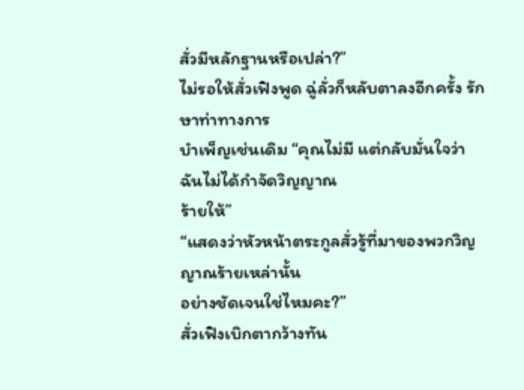สั่วมีหลักฐานหรือเปล่า?”
ไม่รอให้สั่วเฟิงพูด ฉู่ลั่วก็หลับตาลงอีกครั้ง รักษาท่าทางการ
บำเพ็ญเช่นเดิม “คุณไม่มี แต่กลับมั่นใจว่าฉันไม่ได้กำจัดวิญญาณ
ร้ายให้”
“แสดงว่าหัวหน้าตระกูลสั่วรู้ที่มาของพวกวิญญาณร้ายเหล่านั้น
อย่างชัดเจนใช่ไหมคะ?”
สั่วเฟิงเบิกตากว้างทัน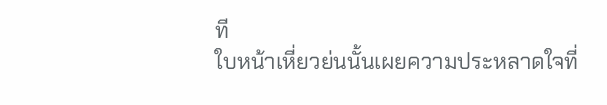ที
ใบหน้าเหี่ยวย่นนั้นเผยความประหลาดใจที่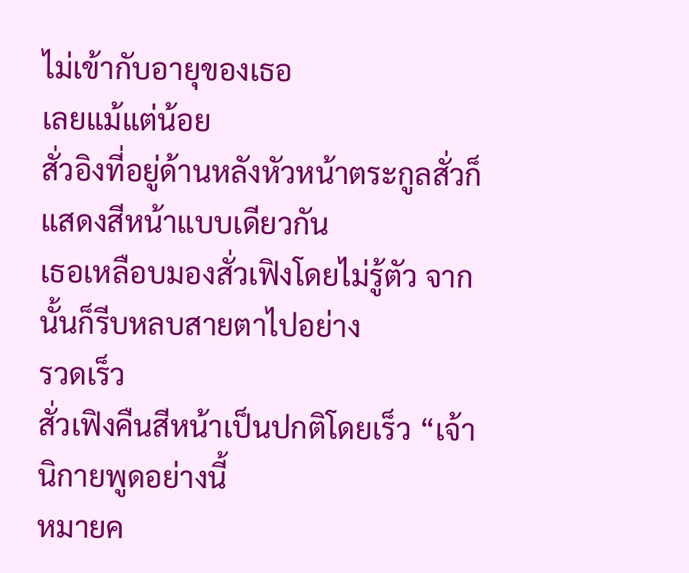ไม่เข้ากับอายุของเธอ
เลยแม้แต่น้อย
สั่วอิงที่อยู่ด้านหลังหัวหน้าตระกูลสั่วก็แสดงสีหน้าแบบเดียวกัน
เธอเหลือบมองสั่วเฟิงโดยไม่รู้ตัว จากนั้นก็รีบหลบสายตาไปอย่าง
รวดเร็ว
สั่วเฟิงคืนสีหน้าเป็นปกติโดยเร็ว “เจ้านิกายพูดอย่างนี้
หมายค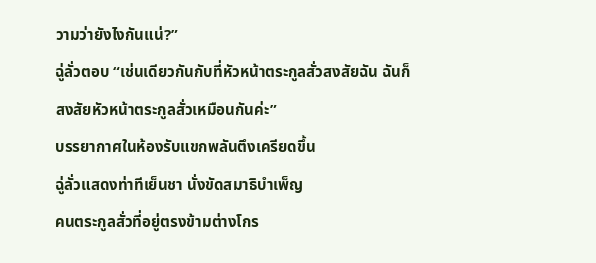วามว่ายังไงกันแน่?”
ฉู่ลั่วตอบ “เช่นเดียวกันกับที่หัวหน้าตระกูลสั่วสงสัยฉัน ฉันก็
สงสัยหัวหน้าตระกูลสั่วเหมือนกันค่ะ”
บรรยากาศในห้องรับแขกพลันตึงเครียดขึ้น
ฉู่ลั่วแสดงท่าทีเย็นชา นั่งขัดสมาธิบำเพ็ญ
คนตระกูลสั่วที่อยู่ตรงข้ามต่างโกร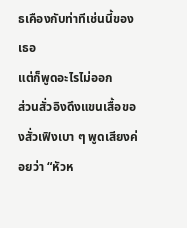ธเคืองกับท่าทีเช่นนี้ของเธอ
แต่ก็พูดอะไรไม่ออก
ส่วนสั่วอิงดึงแขนเสื้อของสั่วเฟิงเบา ๆ พูดเสียงค่อยว่า “หัวห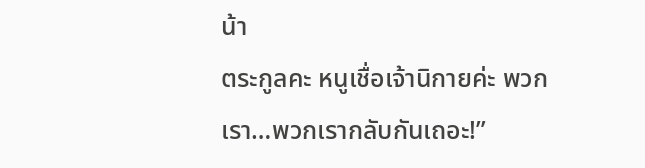น้า
ตระกูลคะ หนูเชื่อเจ้านิกายค่ะ พวกเรา…พวกเรากลับกันเถอะ!”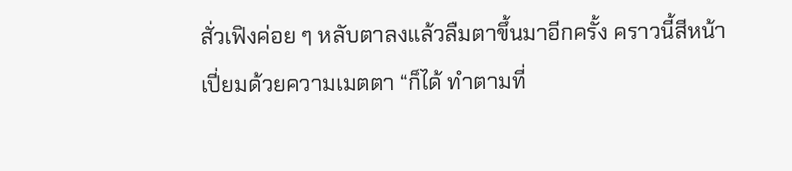สั่วเฟิงค่อย ๆ หลับตาลงแล้วลืมตาขึ้นมาอีกครั้ง คราวนี้สีหน้า
เปี่ยมด้วยความเมตตา “ก็ได้ ทำตามที่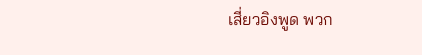เสี่ยวอิงพูด พวก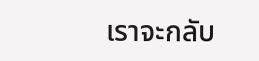เราจะกลับ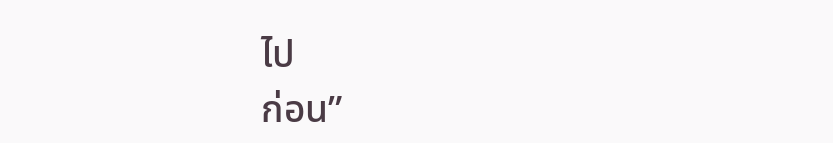ไป
ก่อน”